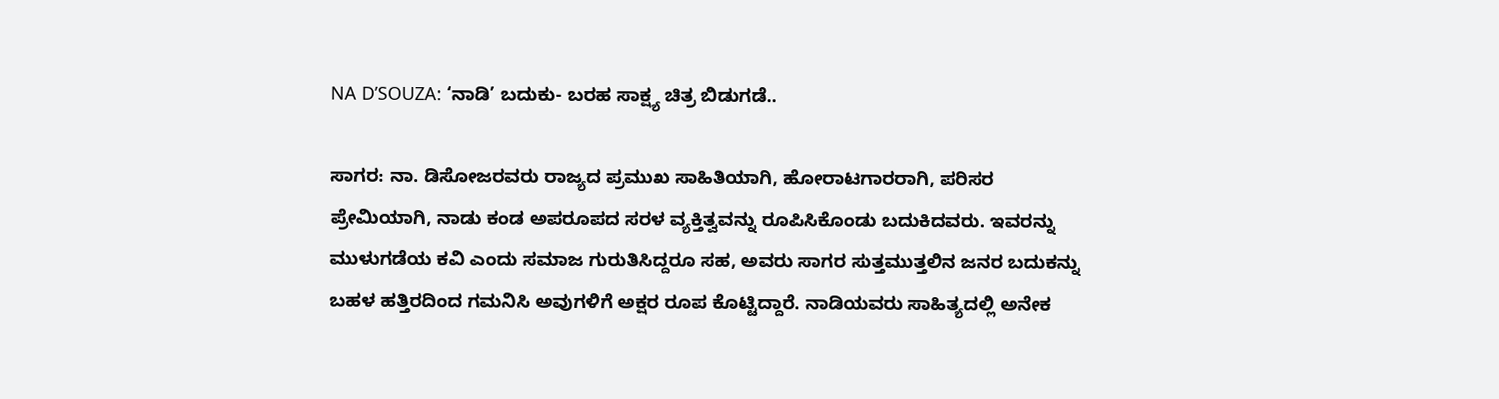NA D’SOUZA: ‘ನಾಡಿ’ ಬದುಕು- ಬರಹ ಸಾಕ್ಷ್ಯ ಚಿತ್ರ ಬಿಡುಗಡೆ..

ಸಾಗರ: ನಾ. ಡಿಸೋಜರವರು ರಾಜ್ಯದ ಪ್ರಮುಖ ಸಾಹಿತಿಯಾಗಿ, ಹೋರಾಟಗಾರರಾಗಿ, ಪರಿಸರ ಪ್ರೇಮಿಯಾಗಿ, ನಾಡು ಕಂಡ ಅಪರೂಪದ ಸರಳ ವ್ಯಕ್ತಿತ್ವವನ್ನು ರೂಪಿಸಿಕೊಂಡು ಬದುಕಿದವರು. ಇವರನ್ನು ಮುಳುಗಡೆಯ ಕವಿ ಎಂದು ಸಮಾಜ ಗುರುತಿಸಿದ್ದರೂ ಸಹ, ಅವರು ಸಾಗರ ಸುತ್ತಮುತ್ತಲಿನ ಜನರ ಬದುಕನ್ನು ಬಹಳ ಹತ್ತಿರದಿಂದ ಗಮನಿಸಿ ಅವುಗಳಿಗೆ ಅಕ್ಷರ ರೂಪ ಕೊಟ್ಟಿದ್ದಾರೆ. ನಾಡಿಯವರು ಸಾಹಿತ್ಯದಲ್ಲಿ ಅನೇಕ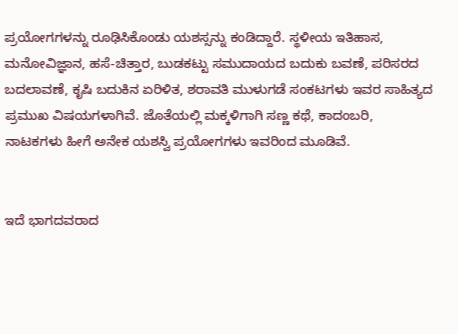ಪ್ರಯೋಗಗಳನ್ನು ರೂಢಿಸಿಕೊಂಡು ಯಶಸ್ಸನ್ನು ಕಂಡಿದ್ದಾರೆ. ಸ್ಥಳೀಯ ಇತಿಹಾಸ, ಮನೋವಿಜ್ಞಾನ, ಹಸೆ-ಚಿತ್ತಾರ, ಬುಡಕಟ್ಟು ಸಮುದಾಯದ ಬದುಕು ಬವಣೆ, ಪರಿಸರದ ಬದಲಾವಣೆ, ಕೃಷಿ ಬದುಕಿನ ಏರಿಳಿತ, ಶರಾವತಿ ಮುಳುಗಡೆ ಸಂಕಟಗಳು ಇವರ ಸಾಹಿತ್ಯದ ಪ್ರಮುಖ ವಿಷಯಗಳಾಗಿವೆ. ಜೊತೆಯಲ್ಲಿ ಮಕ್ಕಳಿಗಾಗಿ ಸಣ್ಣ ಕಥೆ, ಕಾದಂಬರಿ, ನಾಟಕಗಳು ಹೀಗೆ ಅನೇಕ ಯಶಸ್ವಿ ಪ್ರಯೋಗಗಳು ಇವರಿಂದ ಮೂಡಿವೆ.


ಇದೆ ಭಾಗದವರಾದ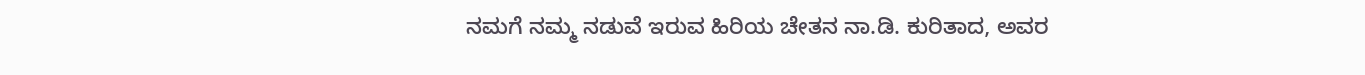ನಮಗೆ ನಮ್ಮ ನಡುವೆ ಇರುವ ಹಿರಿಯ ಚೇತನ ನಾ.ಡಿ. ಕುರಿತಾದ, ಅವರ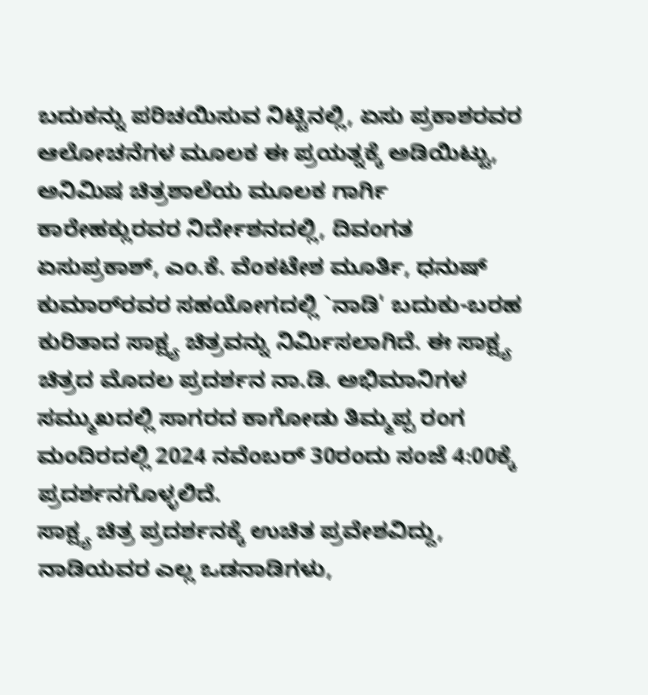ಬದುಕನ್ನು ಪರಿಚಯಿಸುವ ನಿಟ್ಟಿನಲ್ಲಿ, ಏಸು ಪ್ರಕಾಶರವರ ಆಲೋಚನೆಗಳ ಮೂಲಕ ಈ ಪ್ರಯತ್ನಕ್ಕೆ ಅಡಿಯಿಟ್ಟು, ಅನಿಮಿಷ ಚಿತ್ರಶಾಲೆಯ ಮೂಲಕ ಗಾರ್ಗಿ ಕಾರೇಹಕ್ಲುರವರ ನಿರ್ದೇಶನದಲ್ಲಿ, ದಿವಂಗತ ಏಸುಪ್ರಕಾಶ್, ಎಂ.ಕೆ. ವೆಂಕಟೇಶ ಮೂರ್ತಿ, ಧನುಷ್ ಕುಮಾರ್‌ರವರ ಸಹಯೋಗದಲ್ಲಿ `ನಾಡಿ' ಬದುಕು-ಬರಹ ಕುರಿತಾದ ಸಾಕ್ಷ್ಯ ಚಿತ್ರವನ್ನು ನಿರ್ಮಿಸಲಾಗಿದೆ. ಈ ಸಾಕ್ಷ್ಯ ಚಿತ್ರದ ಮೊದಲ ಪ್ರದರ್ಶನ ನಾ.ಡಿ. ಅಭಿಮಾನಿಗಳ ಸಮ್ಮುಖದಲ್ಲಿ ಸಾಗರದ ಕಾಗೋಡು ತಿಮ್ಮಪ್ಪ ರಂಗ ಮಂದಿರದಲ್ಲಿ 2024 ನವೆಂಬರ್ 30ರಂದು ಸಂಜೆ 4:00ಕ್ಕೆ ಪ್ರದರ್ಶನಗೊಳ್ಳಲಿದೆ.
ಸಾಕ್ಷ್ಯ ಚಿತ್ರ ಪ್ರದರ್ಶನಕ್ಕೆ ಉಚಿತ ಪ್ರವೇಶವಿದ್ದು, ನಾಡಿಯವರ ಎಲ್ಲ ಒಡನಾಡಿಗಳು,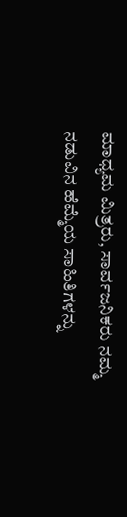ಮಾಧ್ಯಮ ಮಿತ್ರರು, ಸಾರ್ವಜನಿಕರು ನಮ್ಮ ನಡುವಿನ ಹೆಮ್ಮೆಯ ಸಾಹಿತಿಗಳನ್ನು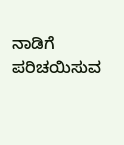ನಾಡಿಗೆ ಪರಿಚಯಿಸುವ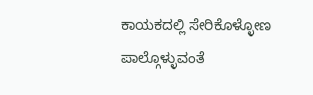ಕಾಯಕದಲ್ಲಿ ಸೇರಿಕೊಳ್ಳೋಣ ಪಾಲ್ಗೊಳ್ಳುವಂತೆ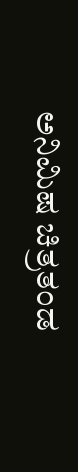ಅನಿಮಿಷ ಚಿತ್ರತಂಡ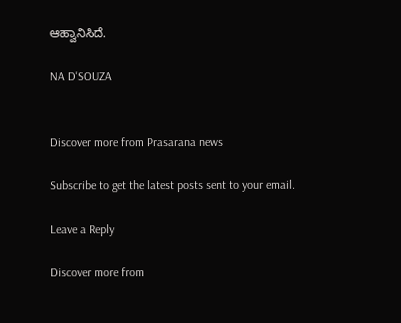ಆಹ್ವಾನಿಸಿದೆ.

NA D'SOUZA


Discover more from Prasarana news

Subscribe to get the latest posts sent to your email.

Leave a Reply

Discover more from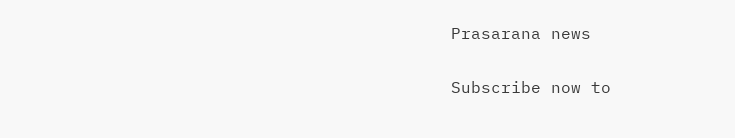Prasarana news

Subscribe now to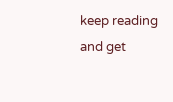keep reading and get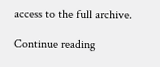access to the full archive.

Continue reading